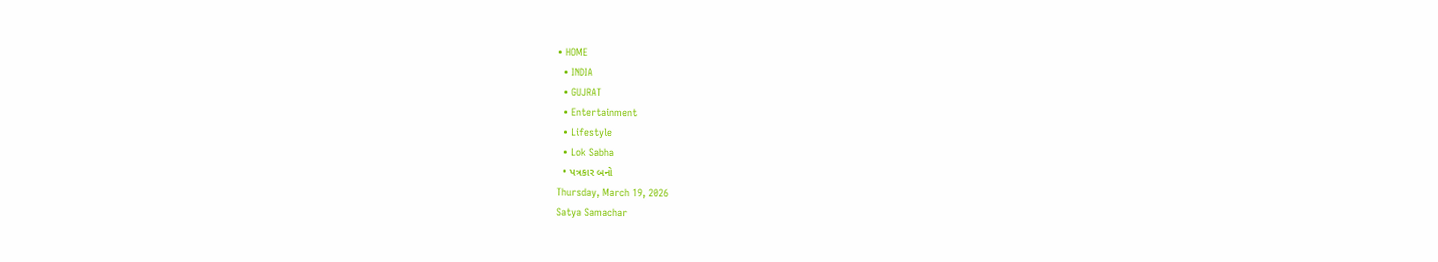• HOME
  • INDIA
  • GUJRAT
  • Entertainment
  • Lifestyle
  • Lok Sabha
  • પત્રકાર બનો
Thursday, March 19, 2026
Satya Samachar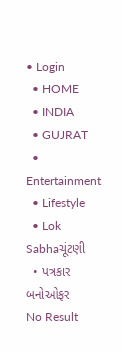• Login
  • HOME
  • INDIA
  • GUJRAT
  • Entertainment
  • Lifestyle
  • Lok Sabhaચૂંટણી
  • પત્રકાર બનોઓફર
No Result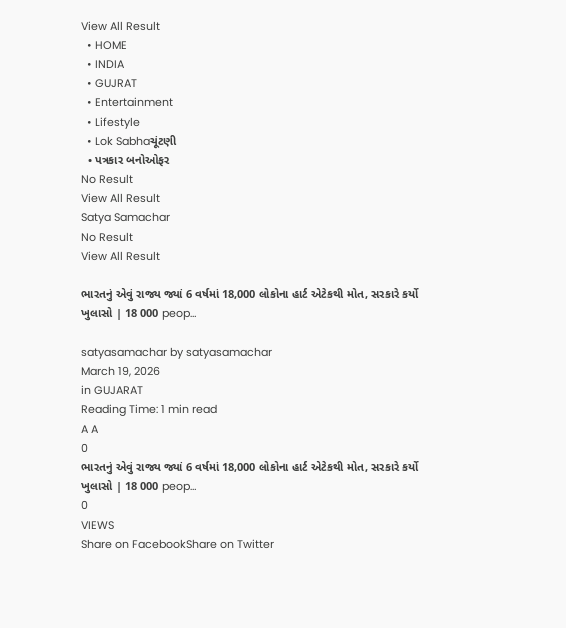View All Result
  • HOME
  • INDIA
  • GUJRAT
  • Entertainment
  • Lifestyle
  • Lok Sabhaચૂંટણી
  • પત્રકાર બનોઓફર
No Result
View All Result
Satya Samachar
No Result
View All Result

ભારતનું એવું રાજ્ય જ્યાં 6 વર્ષમાં 18,000 લોકોના હાર્ટ એટેકથી મોત, સરકારે કર્યો ખુલાસો | 18 000 peop…

satyasamachar by satyasamachar
March 19, 2026
in GUJARAT
Reading Time: 1 min read
A A
0
ભારતનું એવું રાજ્ય જ્યાં 6 વર્ષમાં 18,000 લોકોના હાર્ટ એટેકથી મોત, સરકારે કર્યો ખુલાસો | 18 000 peop…
0
VIEWS
Share on FacebookShare on Twitter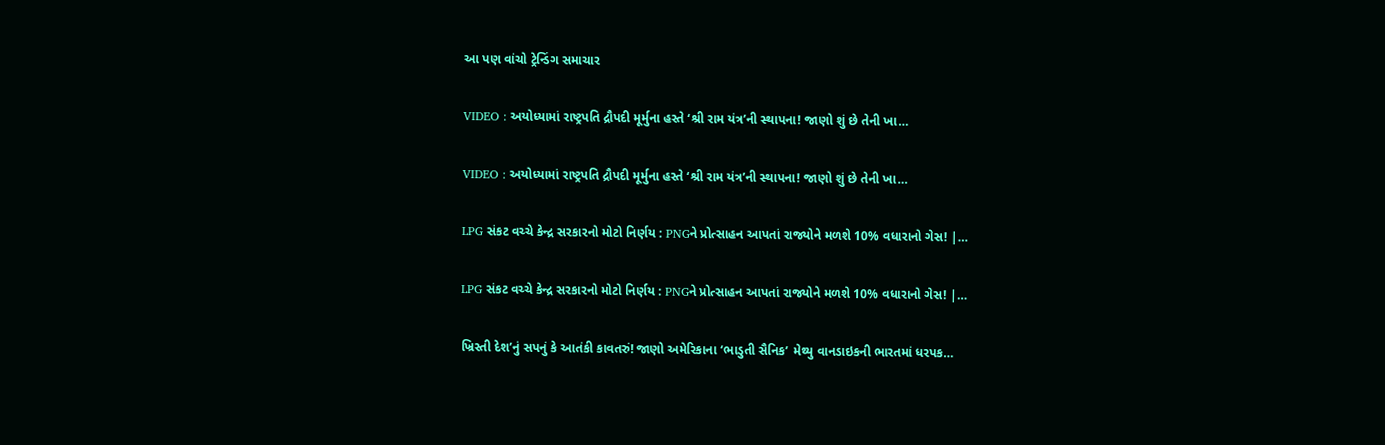આ પણ વાંચો ટ્રેન્ડિંગ સમાચાર

VIDEO : અયોધ્યામાં રાષ્ટ્રપતિ દ્રૌપદી મૂર્મુના હસ્તે ‘શ્રી રામ યંત્ર’ની સ્થાપના! જાણો શું છે તેની ખા…

VIDEO : અયોધ્યામાં રાષ્ટ્રપતિ દ્રૌપદી મૂર્મુના હસ્તે ‘શ્રી રામ યંત્ર’ની સ્થાપના! જાણો શું છે તેની ખા…

LPG સંકટ વચ્ચે કેન્દ્ર સરકારનો મોટો નિર્ણય : PNGને પ્રોત્સાહન આપતાં રાજ્યોને મળશે 10% વધારાનો ગેસ! |…

LPG સંકટ વચ્ચે કેન્દ્ર સરકારનો મોટો નિર્ણય : PNGને પ્રોત્સાહન આપતાં રાજ્યોને મળશે 10% વધારાનો ગેસ! |…

ખ્રિસ્તી દેશ’નું સપનું કે આતંકી કાવતરું! જાણો અમેરિકાના ‘ભાડુતી સૈનિક’ મેથ્યુ વાનડાઇકની ભારતમાં ધરપક…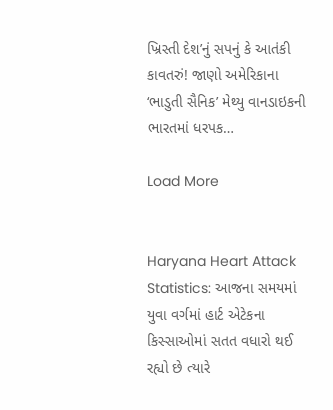ખ્રિસ્તી દેશ’નું સપનું કે આતંકી કાવતરું! જાણો અમેરિકાના ‘ભાડુતી સૈનિક’ મેથ્યુ વાનડાઇકની ભારતમાં ધરપક…

Load More


Haryana Heart Attack Statistics: આજના સમયમાં યુવા વર્ગમાં હાર્ટ એટેકના કિસ્સાઓમાં સતત વધારો થઈ રહ્યો છે ત્યારે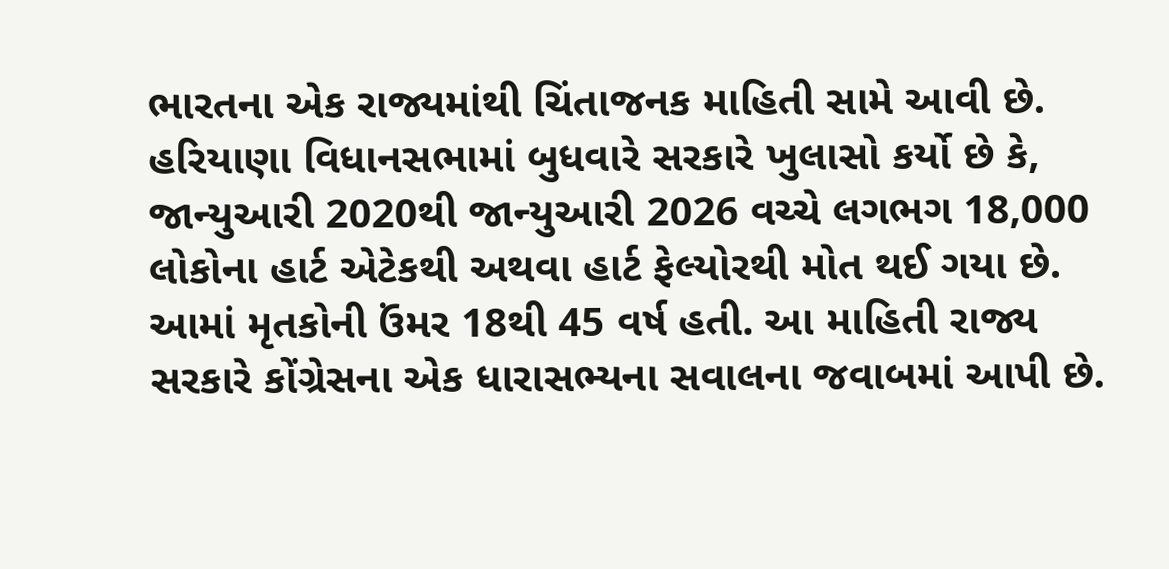ભારતના એક રાજ્યમાંથી ચિંતાજનક માહિતી સામે આવી છે. હરિયાણા વિધાનસભામાં બુધવારે સરકારે ખુલાસો કર્યો છે કે, જાન્યુઆરી 2020થી જાન્યુઆરી 2026 વચ્ચે લગભગ 18,000 લોકોના હાર્ટ એટેકથી અથવા હાર્ટ ફેલ્યોરથી મોત થઈ ગયા છે. આમાં મૃતકોની ઉંમર 18થી 45 વર્ષ હતી. આ માહિતી રાજ્ય સરકારે કોંગ્રેસના એક ધારાસભ્યના સવાલના જવાબમાં આપી છે.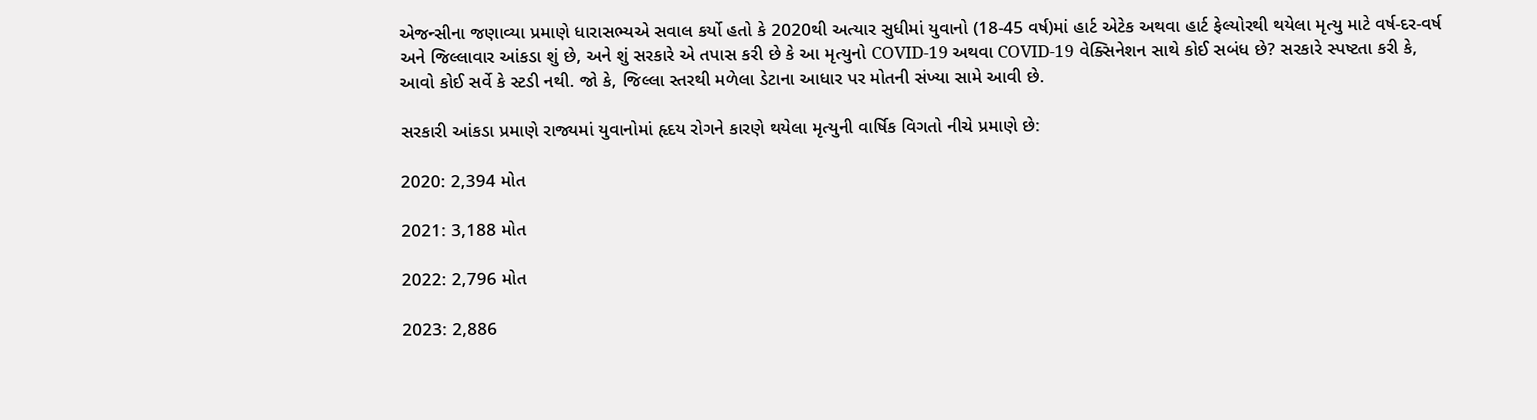એજન્સીના જણાવ્યા પ્રમાણે ધારાસભ્યએ સવાલ કર્યો હતો કે 2020થી અત્યાર સુધીમાં યુવાનો (18-45 વર્ષ)માં હાર્ટ એટેક અથવા હાર્ટ ફેલ્યોરથી થયેલા મૃત્યુ માટે વર્ષ-દર-વર્ષ અને જિલ્લાવાર આંકડા શું છે, અને શું સરકારે એ તપાસ કરી છે કે આ મૃત્યુનો COVID-19 અથવા COVID-19 વેક્સિનેશન સાથે કોઈ સબંધ છે? સરકારે સ્પષ્ટતા કરી કે, આવો કોઈ સર્વે કે સ્ટડી નથી. જો કે, જિલ્લા સ્તરથી મળેલા ડેટાના આધાર પર મોતની સંખ્યા સામે આવી છે.

સરકારી આંકડા પ્રમાણે રાજ્યમાં યુવાનોમાં હૃદય રોગને કારણે થયેલા મૃત્યુની વાર્ષિક વિગતો નીચે પ્રમાણે છે:

2020: 2,394 મોત

2021: 3,188 મોત

2022: 2,796 મોત

2023: 2,886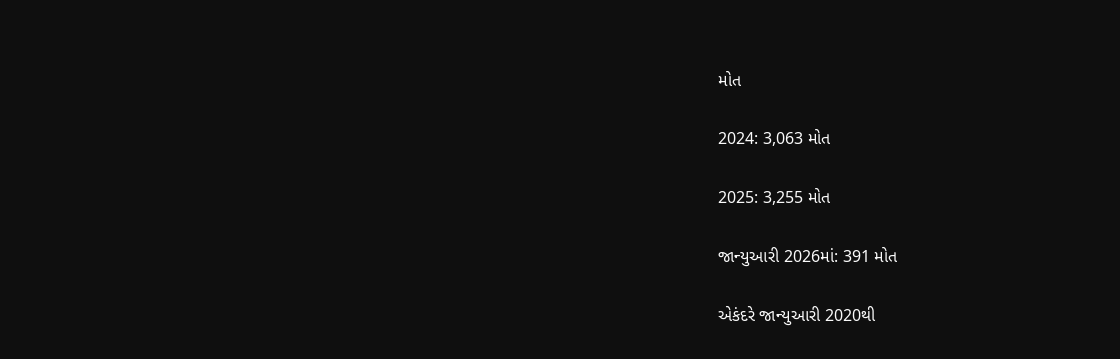મોત

2024: 3,063 મોત

2025: 3,255 મોત

જાન્યુઆરી 2026માં: 391 મોત

એકંદરે જાન્યુઆરી 2020થી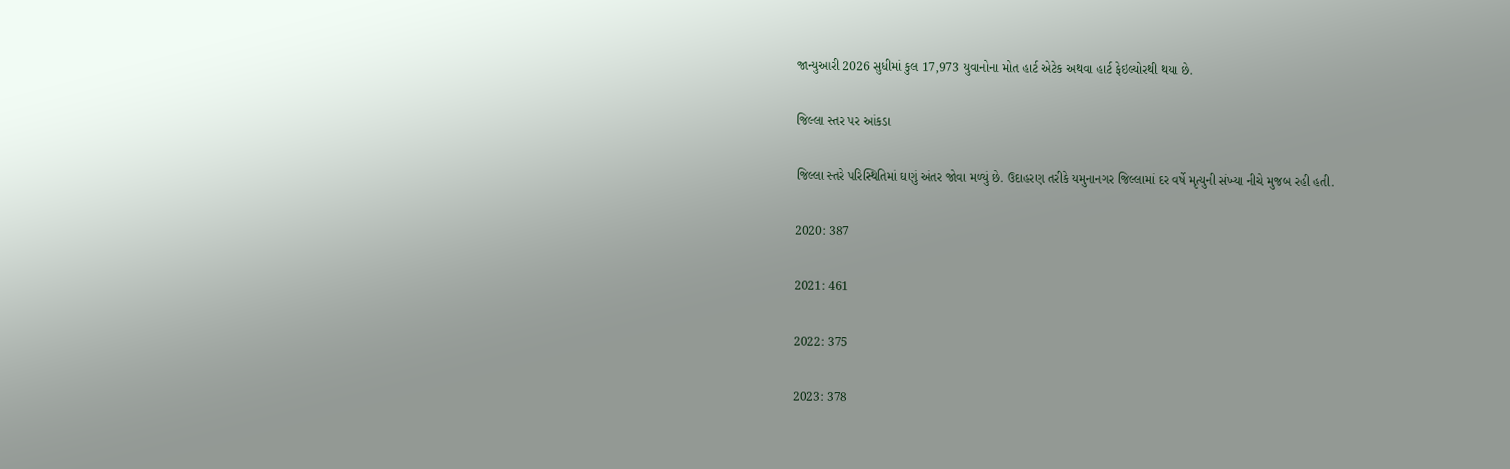જાન્યુઆરી 2026 સુધીમાં કુલ 17,973 યુવાનોના મોત હાર્ટ એટેક અથવા હાર્ટ ફેઇલ્યોરથી થયા છે.

જિલ્લા સ્તર પર આંકડા

જિલ્લા સ્તરે પરિસ્થિતિમાં ઘણું અંતર જોવા મળ્યું છે. ઉદાહરણ તરીકે યમુનાનગર જિલ્લામાં દર વર્ષે મૃત્યુની સંખ્યા નીચે મુજબ રહી હતી.

2020: 387

2021: 461

2022: 375

2023: 378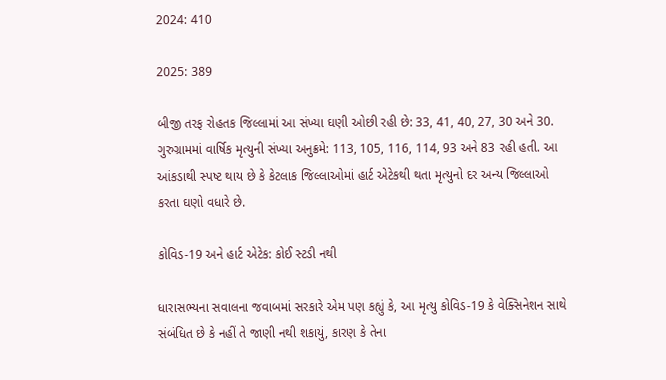2024: 410

2025: 389

બીજી તરફ રોહતક જિલ્લામાં આ સંખ્યા ઘણી ઓછી રહી છે: 33, 41, 40, 27, 30 અને 30. ગુરુગ્રામમાં વાર્ષિક મૃત્યુની સંખ્યા અનુક્રમે: 113, 105, 116, 114, 93 અને 83 રહી હતી. આ આંકડાથી સ્પષ્ટ થાય છે કે કેટલાક જિલ્લાઓમાં હાર્ટ એટેકથી થતા મૃત્યુનો દર અન્ય જિલ્લાઓ કરતા ઘણો વધારે છે.

કોવિડ-19 અને હાર્ટ એટેક: કોઈ સ્ટડી નથી

ધારાસભ્યના સવાલના જવાબમાં સરકારે એમ પણ કહ્યું કે, આ મૃત્યુ કોવિડ-19 કે વેક્સિનેશન સાથે સંબંધિત છે કે નહીં તે જાણી નથી શકાયું, કારણ કે તેના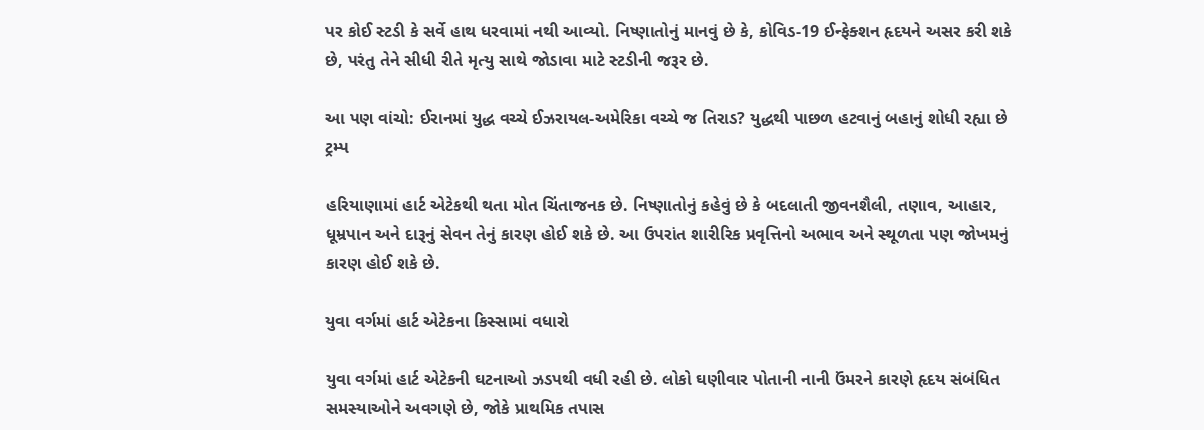પર કોઈ સ્ટડી કે સર્વે હાથ ધરવામાં નથી આવ્યો. નિષ્ણાતોનું માનવું છે કે, કોવિડ-19 ઈન્ફેક્શન હૃદયને અસર કરી શકે છે, પરંતુ તેને સીધી રીતે મૃત્યુ સાથે જોડાવા માટે સ્ટડીની જરૂર છે.

આ પણ વાંચો: ઈરાનમાં યુદ્ધ વચ્ચે ઈઝરાયલ-અમેરિકા વચ્ચે જ તિરાડ? યુદ્ધથી પાછળ હટવાનું બહાનું શોધી રહ્યા છે ટ્રમ્પ

હરિયાણામાં હાર્ટ એટેકથી થતા મોત ચિંતાજનક છે. નિષ્ણાતોનું કહેવું છે કે બદલાતી જીવનશૈલી, તણાવ, આહાર, ધૂમ્રપાન અને દારૂનું સેવન તેનું કારણ હોઈ શકે છે. આ ઉપરાંત શારીરિક પ્રવૃત્તિનો અભાવ અને સ્થૂળતા પણ જોખમનું કારણ હોઈ શકે છે.

યુવા વર્ગમાં હાર્ટ એટેકના કિસ્સામાં વધારો

યુવા વર્ગમાં હાર્ટ એટેકની ઘટનાઓ ઝડપથી વધી રહી છે. લોકો ઘણીવાર પોતાની નાની ઉંમરને કારણે હૃદય સંબંધિત સમસ્યાઓને અવગણે છે, જોકે પ્રાથમિક તપાસ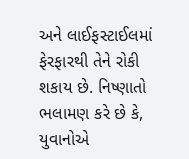અને લાઈફસ્ટાઈલમાં ફેરફારથી તેને રોકી શકાય છે. નિષ્ણાતો ભલામણ કરે છે કે, યુવાનોએ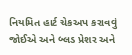નિયમિત હાર્ટ ચેકઅપ કરાવવું જોઈએ અને બ્લડ પ્રેશર અને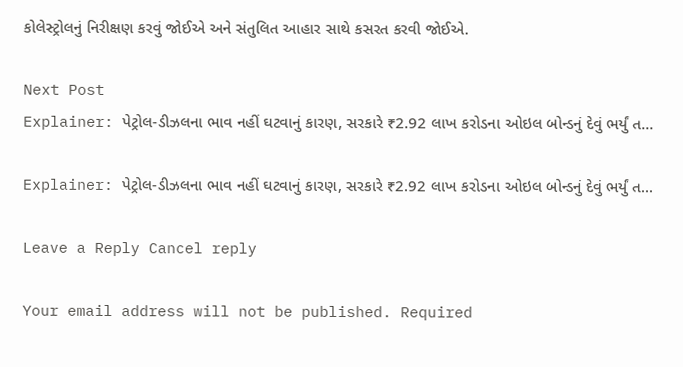કોલેસ્ટ્રોલનું નિરીક્ષણ કરવું જોઈએ અને સંતુલિત આહાર સાથે કસરત કરવી જોઈએ.

Next Post
Explainer: પેટ્રોલ-ડીઝલના ભાવ નહીં ઘટવાનું કારણ, સરકારે ₹2.92 લાખ કરોડના ઓઇલ બોન્ડનું દેવું ભર્યું ત…

Explainer: પેટ્રોલ-ડીઝલના ભાવ નહીં ઘટવાનું કારણ, સરકારે ₹2.92 લાખ કરોડના ઓઇલ બોન્ડનું દેવું ભર્યું ત...

Leave a Reply Cancel reply

Your email address will not be published. Required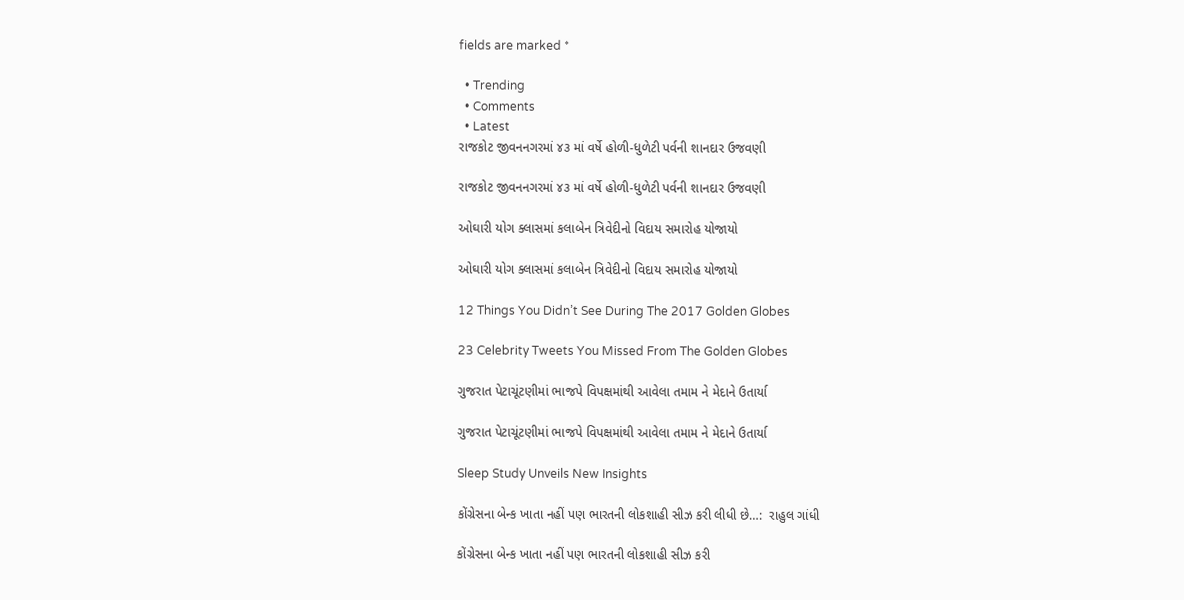fields are marked *

  • Trending
  • Comments
  • Latest
રાજકોટ જીવનનગરમાં ૪૩ માં વર્ષે હોળી-ધુળેટી પર્વની શાનદાર ઉજવણી

રાજકોટ જીવનનગરમાં ૪૩ માં વર્ષે હોળી-ધુળેટી પર્વની શાનદાર ઉજવણી

ઓઘારી યોગ ક્લાસમાં કલાબેન ત્રિવેદીનો વિદાય સમારોહ યોજાયો

ઓઘારી યોગ ક્લાસમાં કલાબેન ત્રિવેદીનો વિદાય સમારોહ યોજાયો

12 Things You Didn’t See During The 2017 Golden Globes

23 Celebrity Tweets You Missed From The Golden Globes

ગુજરાત પેટાચૂંટણીમાં ભાજપે વિપક્ષમાંથી આવેલા તમામ ને મેદાને ઉતાર્યા

ગુજરાત પેટાચૂંટણીમાં ભાજપે વિપક્ષમાંથી આવેલા તમામ ને મેદાને ઉતાર્યા

Sleep Study Unveils New Insights

કોંગ્રેસના બેન્ક ખાતા નહીં પણ ભારતની લોકશાહી સીઝ કરી લીધી છે…:  રાહુલ ગાંધી

કોંગ્રેસના બેન્ક ખાતા નહીં પણ ભારતની લોકશાહી સીઝ કરી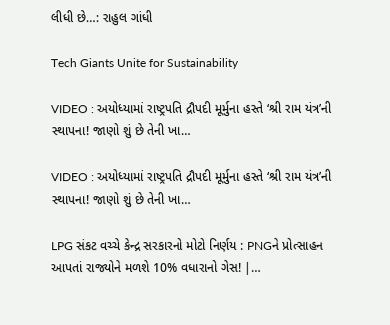લીધી છે…: રાહુલ ગાંધી

Tech Giants Unite for Sustainability

VIDEO : અયોધ્યામાં રાષ્ટ્રપતિ દ્રૌપદી મૂર્મુના હસ્તે ‘શ્રી રામ યંત્ર’ની સ્થાપના! જાણો શું છે તેની ખા…

VIDEO : અયોધ્યામાં રાષ્ટ્રપતિ દ્રૌપદી મૂર્મુના હસ્તે ‘શ્રી રામ યંત્ર’ની સ્થાપના! જાણો શું છે તેની ખા…

LPG સંકટ વચ્ચે કેન્દ્ર સરકારનો મોટો નિર્ણય : PNGને પ્રોત્સાહન આપતાં રાજ્યોને મળશે 10% વધારાનો ગેસ! |…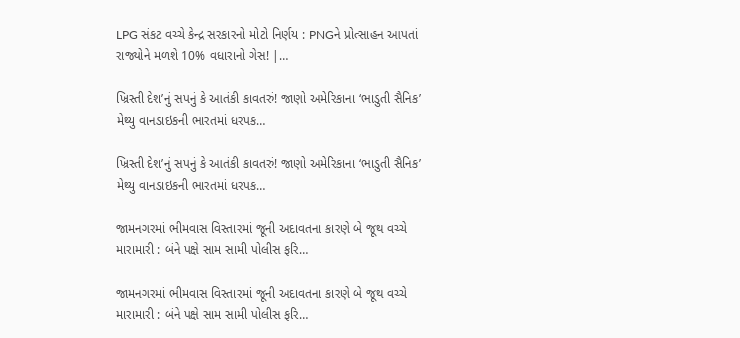LPG સંકટ વચ્ચે કેન્દ્ર સરકારનો મોટો નિર્ણય : PNGને પ્રોત્સાહન આપતાં રાજ્યોને મળશે 10% વધારાનો ગેસ! |…

ખ્રિસ્તી દેશ’નું સપનું કે આતંકી કાવતરું! જાણો અમેરિકાના ‘ભાડુતી સૈનિક’ મેથ્યુ વાનડાઇકની ભારતમાં ધરપક…

ખ્રિસ્તી દેશ’નું સપનું કે આતંકી કાવતરું! જાણો અમેરિકાના ‘ભાડુતી સૈનિક’ મેથ્યુ વાનડાઇકની ભારતમાં ધરપક…

જામનગરમાં ભીમવાસ વિસ્તારમાં જૂની અદાવતના કારણે બે જૂથ વચ્ચે મારામારી : બંને પક્ષે સામ સામી પોલીસ ફરિ…

જામનગરમાં ભીમવાસ વિસ્તારમાં જૂની અદાવતના કારણે બે જૂથ વચ્ચે મારામારી : બંને પક્ષે સામ સામી પોલીસ ફરિ…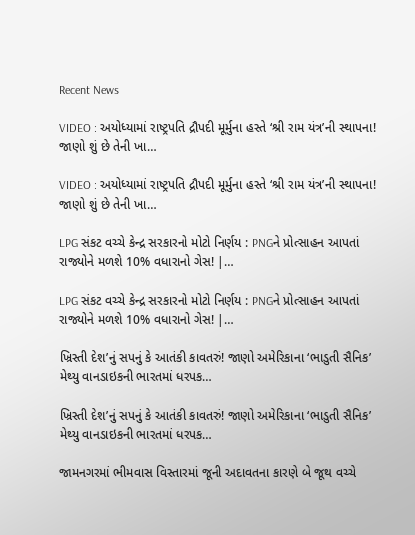Recent News

VIDEO : અયોધ્યામાં રાષ્ટ્રપતિ દ્રૌપદી મૂર્મુના હસ્તે ‘શ્રી રામ યંત્ર’ની સ્થાપના! જાણો શું છે તેની ખા…

VIDEO : અયોધ્યામાં રાષ્ટ્રપતિ દ્રૌપદી મૂર્મુના હસ્તે ‘શ્રી રામ યંત્ર’ની સ્થાપના! જાણો શું છે તેની ખા…

LPG સંકટ વચ્ચે કેન્દ્ર સરકારનો મોટો નિર્ણય : PNGને પ્રોત્સાહન આપતાં રાજ્યોને મળશે 10% વધારાનો ગેસ! |…

LPG સંકટ વચ્ચે કેન્દ્ર સરકારનો મોટો નિર્ણય : PNGને પ્રોત્સાહન આપતાં રાજ્યોને મળશે 10% વધારાનો ગેસ! |…

ખ્રિસ્તી દેશ’નું સપનું કે આતંકી કાવતરું! જાણો અમેરિકાના ‘ભાડુતી સૈનિક’ મેથ્યુ વાનડાઇકની ભારતમાં ધરપક…

ખ્રિસ્તી દેશ’નું સપનું કે આતંકી કાવતરું! જાણો અમેરિકાના ‘ભાડુતી સૈનિક’ મેથ્યુ વાનડાઇકની ભારતમાં ધરપક…

જામનગરમાં ભીમવાસ વિસ્તારમાં જૂની અદાવતના કારણે બે જૂથ વચ્ચે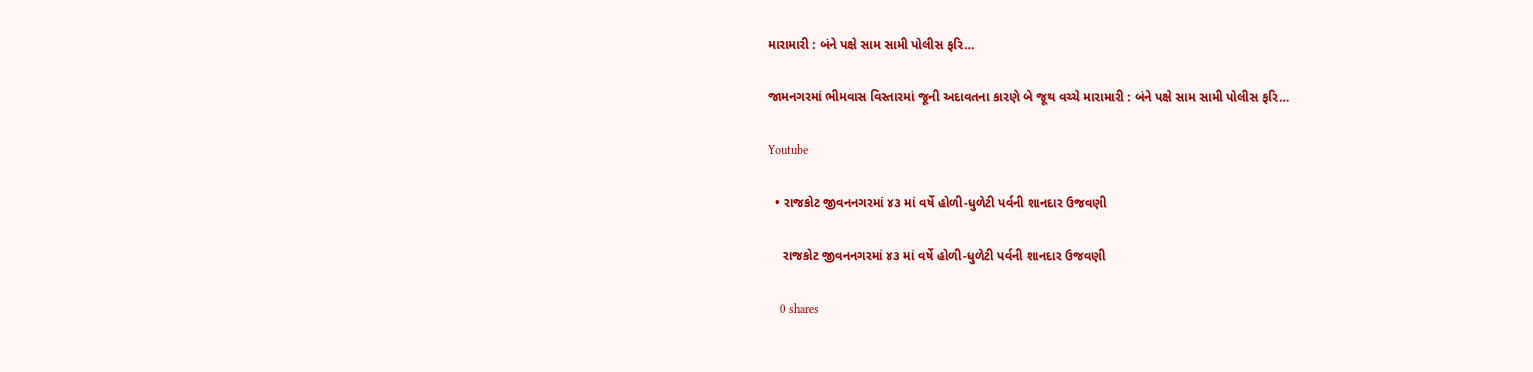મારામારી : બંને પક્ષે સામ સામી પોલીસ ફરિ…

જામનગરમાં ભીમવાસ વિસ્તારમાં જૂની અદાવતના કારણે બે જૂથ વચ્ચે મારામારી : બંને પક્ષે સામ સામી પોલીસ ફરિ…

Youtube

  • રાજકોટ જીવનનગરમાં ૪૩ માં વર્ષે હોળી-ધુળેટી પર્વની શાનદાર ઉજવણી

    રાજકોટ જીવનનગરમાં ૪૩ માં વર્ષે હોળી-ધુળેટી પર્વની શાનદાર ઉજવણી

    0 shares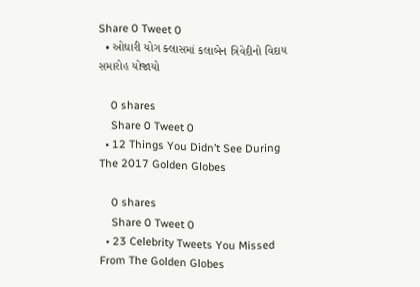Share 0 Tweet 0
  • ઓઘારી યોગ ક્લાસમાં કલાબેન ત્રિવેદીનો વિદાય સમારોહ યોજાયો

    0 shares
    Share 0 Tweet 0
  • 12 Things You Didn’t See During The 2017 Golden Globes

    0 shares
    Share 0 Tweet 0
  • 23 Celebrity Tweets You Missed From The Golden Globes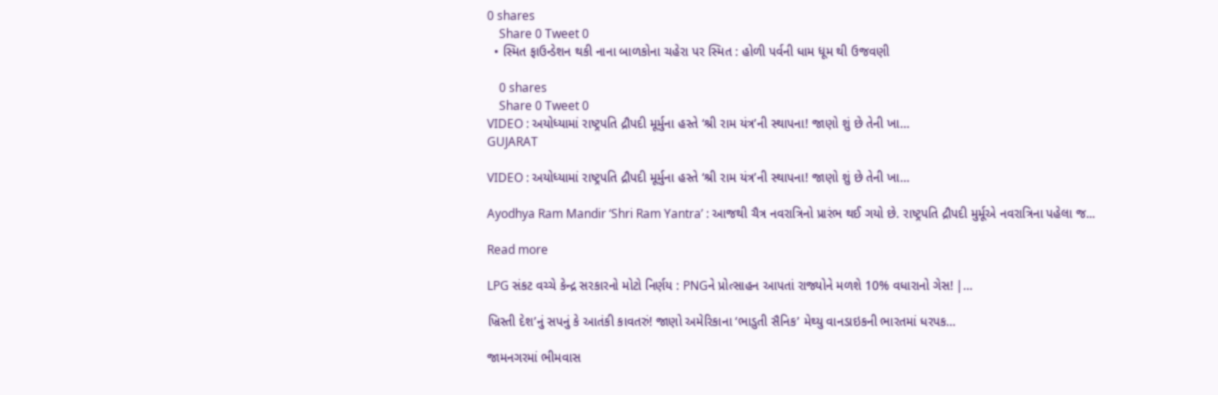0 shares
    Share 0 Tweet 0
  • સ્મિત ફાઉન્ડેશન થકી નાના બાળકોના ચહેરા પર સ્મિત : હોળી પર્વની ધામ ધૂમ થી ઉજવણી

    0 shares
    Share 0 Tweet 0
VIDEO : અયોધ્યામાં રાષ્ટ્રપતિ દ્રૌપદી મૂર્મુના હસ્તે ‘શ્રી રામ યંત્ર’ની સ્થાપના! જાણો શું છે તેની ખા…
GUJARAT

VIDEO : અયોધ્યામાં રાષ્ટ્રપતિ દ્રૌપદી મૂર્મુના હસ્તે ‘શ્રી રામ યંત્ર’ની સ્થાપના! જાણો શું છે તેની ખા…

Ayodhya Ram Mandir ‘Shri Ram Yantra’ : આજથી ચૈત્ર નવરાત્રિનો પ્રારંભ થઈ ગયો છે. રાષ્ટ્રપતિ દ્રૌપદી મુર્મૂએ નવરાત્રિના પહેલા જ...

Read more

LPG સંકટ વચ્ચે કેન્દ્ર સરકારનો મોટો નિર્ણય : PNGને પ્રોત્સાહન આપતાં રાજ્યોને મળશે 10% વધારાનો ગેસ! |…

ખ્રિસ્તી દેશ’નું સપનું કે આતંકી કાવતરું! જાણો અમેરિકાના ‘ભાડુતી સૈનિક’ મેથ્યુ વાનડાઇકની ભારતમાં ધરપક…

જામનગરમાં ભીમવાસ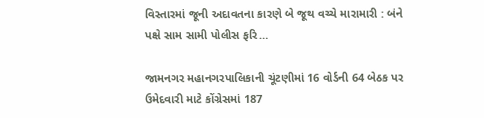વિસ્તારમાં જૂની અદાવતના કારણે બે જૂથ વચ્ચે મારામારી : બંને પક્ષે સામ સામી પોલીસ ફરિ…

જામનગર મહાનગરપાલિકાની ચૂંટણીમાં 16 વોર્ડની 64 બેઠક પર ઉમેદવારી માટે કોંગ્રેસમાં 187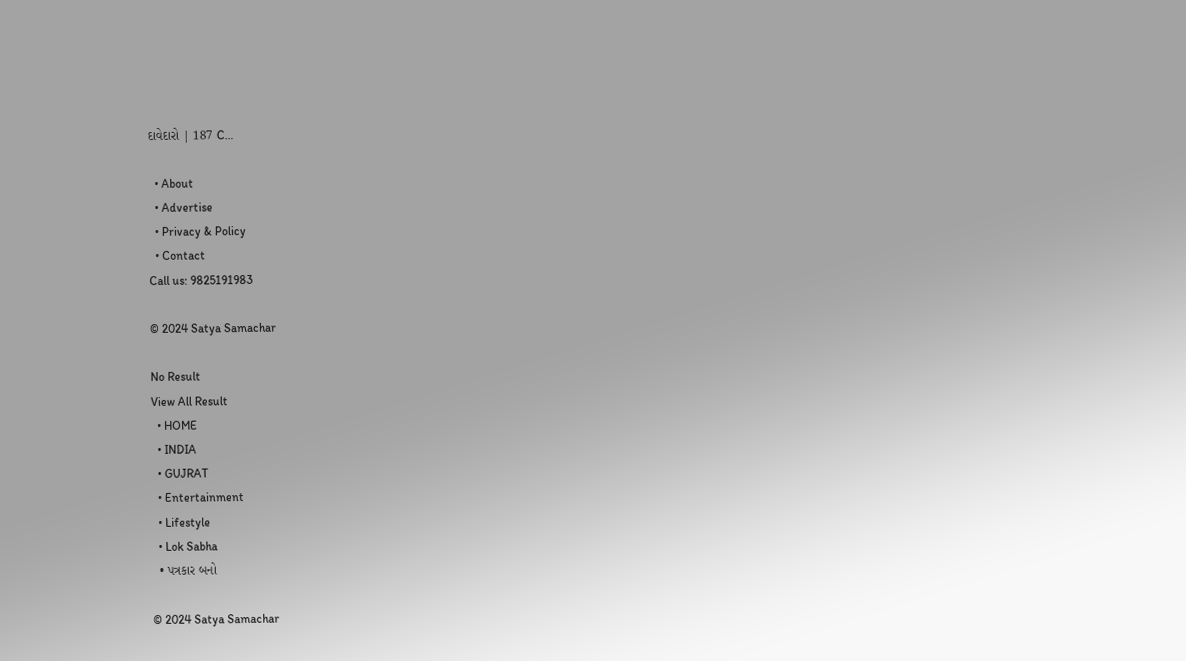દાવેદારો | 187 C…

  • About
  • Advertise
  • Privacy & Policy
  • Contact
Call us: 9825191983

© 2024 Satya Samachar

No Result
View All Result
  • HOME
  • INDIA
  • GUJRAT
  • Entertainment
  • Lifestyle
  • Lok Sabha
  • પત્રકાર બનો

© 2024 Satya Samachar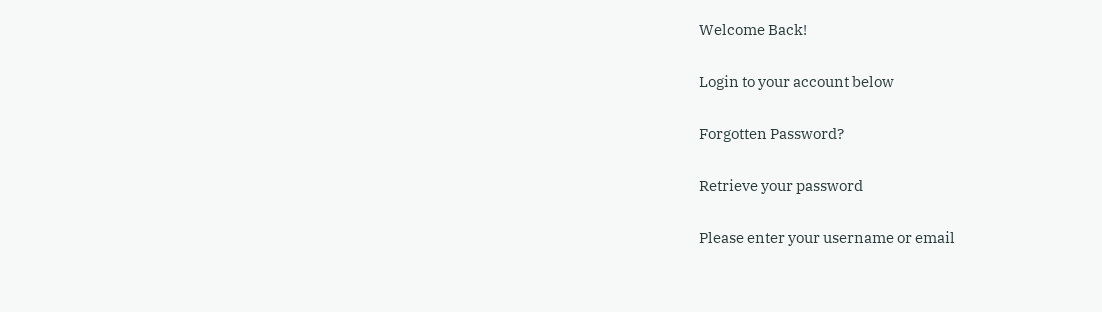Welcome Back!

Login to your account below

Forgotten Password?

Retrieve your password

Please enter your username or email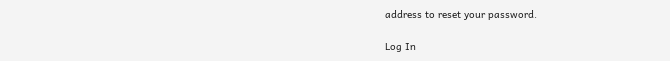address to reset your password.

Log In